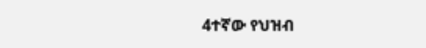4ተኛው የህዝብ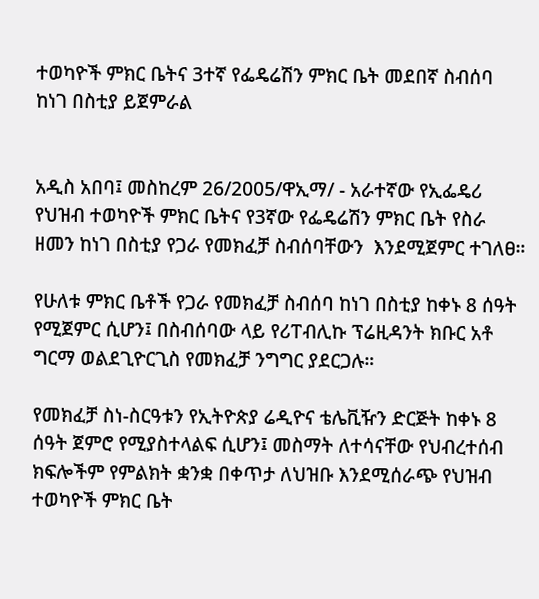ተወካዮች ምክር ቤትና 3ተኛ የፌዴሬሽን ምክር ቤት መደበኛ ስብሰባ ከነገ በስቲያ ይጀምራል


አዲስ አበባ፤ መስከረም 26/2005/ዋኢማ/ - አራተኛው የኢፌዴሪ የህዝብ ተወካዮች ምክር ቤትና የ3ኛው የፌዴሬሽን ምክር ቤት የስራ ዘመን ከነገ በስቲያ የጋራ የመክፈቻ ስብሰባቸውን  እንደሚጀምር ተገለፀ።

የሁለቱ ምክር ቤቶች የጋራ የመክፈቻ ስብሰባ ከነገ በስቲያ ከቀኑ 8 ሰዓት የሚጀምር ሲሆን፤ በስብሰባው ላይ የሪፐብሊኩ ፕሬዚዳንት ክቡር አቶ ግርማ ወልደጊዮርጊስ የመክፈቻ ንግግር ያደርጋሉ።

የመክፈቻ ስነ-ስርዓቱን የኢትዮጵያ ሬዲዮና ቴሌቪዥን ድርጅት ከቀኑ 8 ሰዓት ጀምሮ የሚያስተላልፍ ሲሆን፤ መስማት ለተሳናቸው የህብረተሰብ ክፍሎችም የምልክት ቋንቋ በቀጥታ ለህዝቡ እንደሚሰራጭ የህዝብ ተወካዮች ምክር ቤት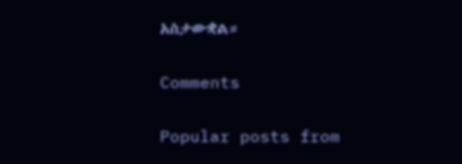አስታውቋል።

Comments

Popular posts from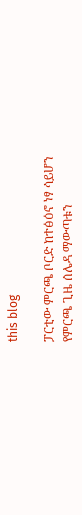this blog

ፓርቲው ምርጫ ቦርድ ከተፅዕኖ ነፃ ሳይሆን የምርጫ ጊዜ ሰሌዳ ማውጣቱን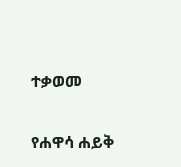ተቃወመ

የሐዋሳ ሐይቅ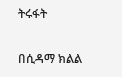ትሩፋት

በሲዳማ ክልል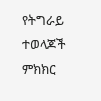የትግራይ ተወላጆች ምክክር